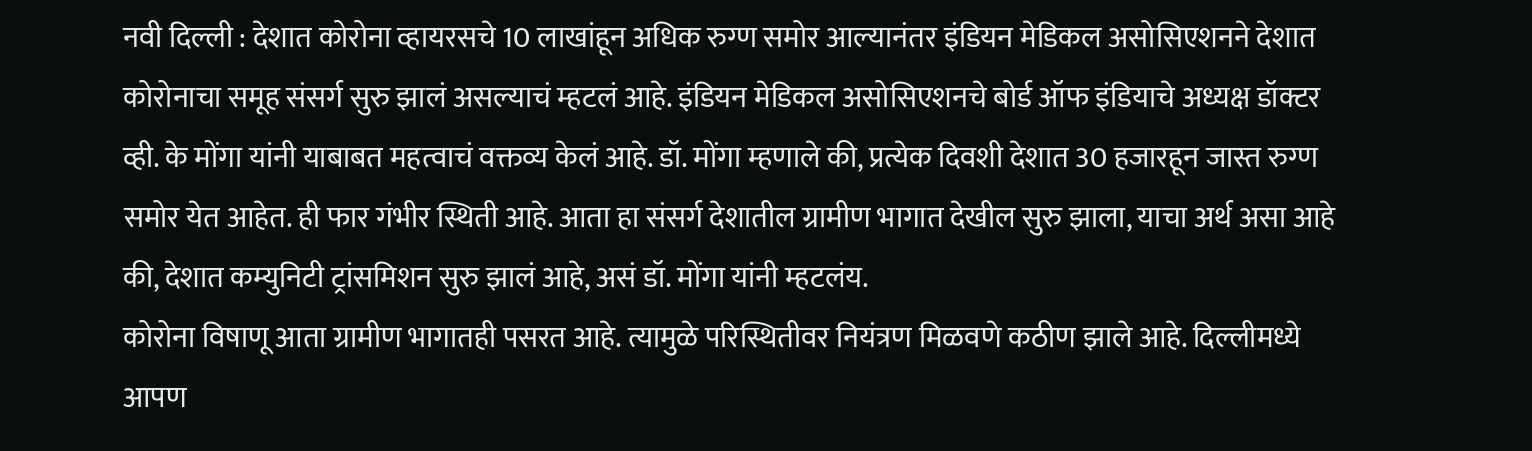नवी दिल्ली : देशात कोरोना व्हायरसचे 10 लाखांहून अधिक रुग्ण समोर आल्यानंतर इंडियन मेडिकल असोसिएशनने देशात कोरोनाचा समूह संसर्ग सुरु झालं असल्याचं म्हटलं आहे. इंडियन मेडिकल असोसिएशनचे बोर्ड ऑफ इंडियाचे अध्यक्ष डॉक्टर व्ही. के मोंगा यांनी याबाबत महत्वाचं वक्तव्य केलं आहे. डॉ. मोंगा म्हणाले की, प्रत्येक दिवशी देशात 30 हजारहून जास्त रुग्ण समोर येत आहेत. ही फार गंभीर स्थिती आहे. आता हा संसर्ग देशातील ग्रामीण भागात देखील सुरु झाला, याचा अर्थ असा आहे की, देशात कम्युनिटी ट्रांसमिशन सुरु झालं आहे, असं डॉ. मोंगा यांनी म्हटलंय.
कोरोना विषाणू आता ग्रामीण भागातही पसरत आहे. त्यामुळे परिस्थितीवर नियंत्रण मिळवणे कठीण झाले आहे. दिल्लीमध्ये आपण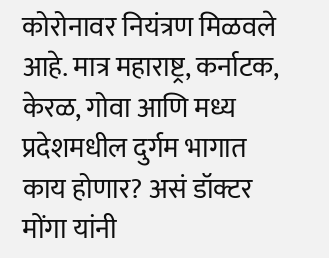कोरोनावर नियंत्रण मिळवले आहे. मात्र महाराष्ट्र, कर्नाटक, केरळ, गोवा आणि मध्य प्रदेशमधील दुर्गम भागात काय होणार? असं डॉक्टर मोंगा यांनी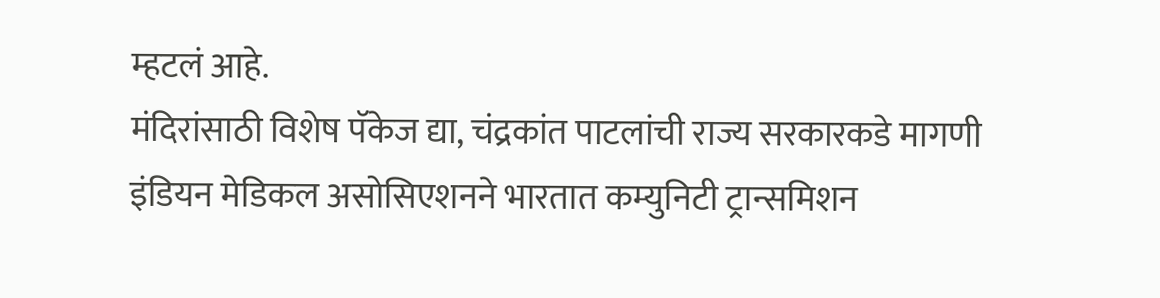म्हटलं आहे.
मंदिरांसाठी विशेष पॅकेज द्या, चंद्रकांत पाटलांची राज्य सरकारकडे मागणी
इंडियन मेडिकल असोसिएशनने भारतात कम्युनिटी ट्रान्समिशन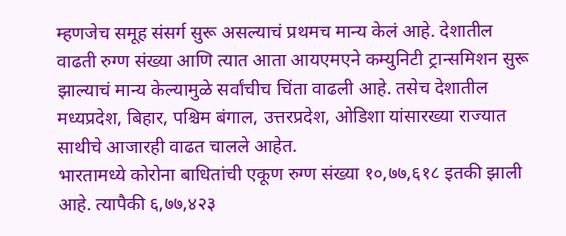म्हणजेच समूह संसर्ग सुरू असल्याचं प्रथमच मान्य केलं आहे. देशातील वाढती रुग्ण संख्या आणि त्यात आता आयएमएने कम्युनिटी ट्रान्समिशन सुरू झाल्याचं मान्य केल्यामुळे सर्वांचीच चिंता वाढली आहे. तसेच देशातील मध्यप्रदेश, बिहार, पश्चिम बंगाल, उत्तरप्रदेश, ओडिशा यांसारख्या राज्यात साथीचे आजारही वाढत चालले आहेत.
भारतामध्ये कोरोना बाधितांची एकूण रुग्ण संख्या १०,७७,६१८ इतकी झाली आहे. त्यापैकी ६,७७,४२३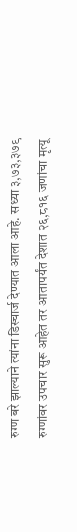रुग्ण बरे झाल्याने त्यांना डिस्चार्ज देण्यात आला आहे. सध्या ३,७३,३७९ रुग्णांवर उपचार सुरू आहेत तर आतापर्यंत देशात २६,८१६ जणांचा मृत्यू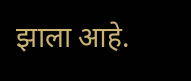झाला आहे.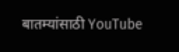बातम्यांसाठी YouTube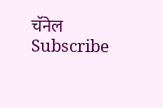चॅनेल Subscribe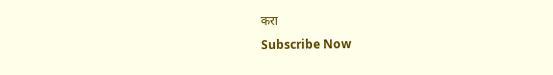करा
Subscribe Now